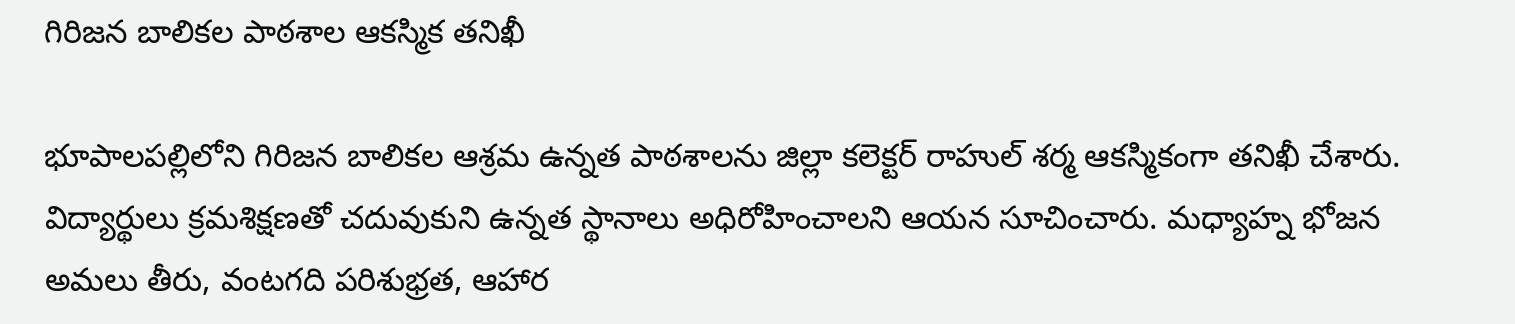గిరిజన బాలికల పాఠశాల ఆకస్మిక తనిఖీ

భూపాలపల్లిలోని గిరిజన బాలికల ఆశ్రమ ఉన్నత పాఠశాలను జిల్లా కలెక్టర్ రాహుల్ శర్మ ఆకస్మికంగా తనిఖీ చేశారు. విద్యార్థులు క్రమశిక్షణతో చదువుకుని ఉన్నత స్థానాలు అధిరోహించాలని ఆయన సూచించారు. మధ్యాహ్న భోజన అమలు తీరు, వంటగది పరిశుభ్రత, ఆహార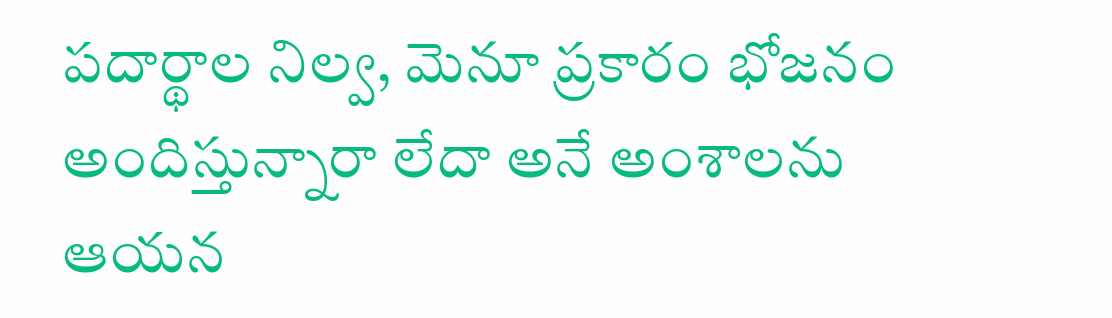పదార్థాల నిల్వ, మెనూ ప్రకారం భోజనం అందిస్తున్నారా లేదా అనే అంశాలను ఆయన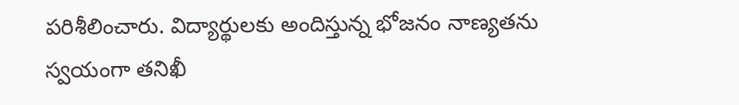పరిశీలించారు. విద్యార్థులకు అందిస్తున్న భోజనం నాణ్యతను స్వయంగా తనిఖీ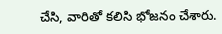చేసి, వారితో కలిసి భోజనం చేశారు.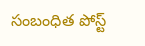సంబంధిత పోస్ట్